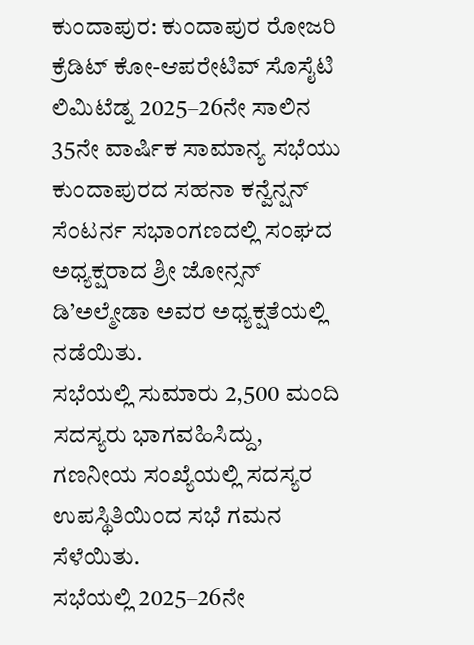ಕುಂದಾಪುರ: ಕುಂದಾಪುರ ರೋಜರಿ ಕ್ರೆಡಿಟ್ ಕೋ-ಆಪರೇಟಿವ್ ಸೊಸೈಟಿ ಲಿಮಿಟೆಡ್ನ 2025–26ನೇ ಸಾಲಿನ 35ನೇ ವಾರ್ಷಿಕ ಸಾಮಾನ್ಯ ಸಭೆಯು ಕುಂದಾಪುರದ ಸಹನಾ ಕನ್ವೆನ್ಷನ್ ಸೆಂಟರ್ನ ಸಭಾಂಗಣದಲ್ಲಿ ಸಂಘದ ಅಧ್ಯಕ್ಷರಾದ ಶ್ರೀ ಜೋನ್ಸನ್ ಡಿ’ಅಲ್ಮೇಡಾ ಅವರ ಅಧ್ಯಕ್ಷತೆಯಲ್ಲಿ ನಡೆಯಿತು.
ಸಭೆಯಲ್ಲಿ ಸುಮಾರು 2,500 ಮಂದಿ ಸದಸ್ಯರು ಭಾಗವಹಿಸಿದ್ದು, ಗಣನೀಯ ಸಂಖ್ಯೆಯಲ್ಲಿ ಸದಸ್ಯರ ಉಪಸ್ಥಿತಿಯಿಂದ ಸಭೆ ಗಮನ ಸೆಳೆಯಿತು.
ಸಭೆಯಲ್ಲಿ 2025–26ನೇ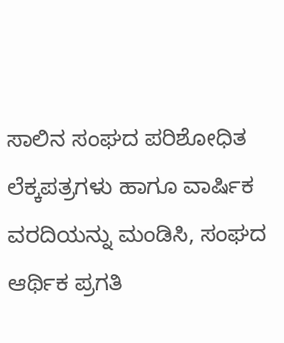ಸಾಲಿನ ಸಂಘದ ಪರಿಶೋಧಿತ ಲೆಕ್ಕಪತ್ರಗಳು ಹಾಗೂ ವಾರ್ಷಿಕ ವರದಿಯನ್ನು ಮಂಡಿಸಿ, ಸಂಘದ ಆರ್ಥಿಕ ಪ್ರಗತಿ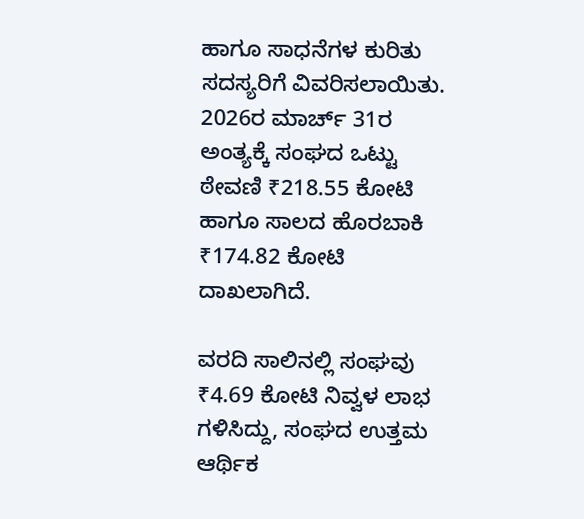ಹಾಗೂ ಸಾಧನೆಗಳ ಕುರಿತು ಸದಸ್ಯರಿಗೆ ವಿವರಿಸಲಾಯಿತು. 2026ರ ಮಾರ್ಚ್ 31ರ ಅಂತ್ಯಕ್ಕೆ ಸಂಘದ ಒಟ್ಟು ಠೇವಣಿ ₹218.55 ಕೋಟಿ ಹಾಗೂ ಸಾಲದ ಹೊರಬಾಕಿ ₹174.82 ಕೋಟಿ ದಾಖಲಾಗಿದೆ.

ವರದಿ ಸಾಲಿನಲ್ಲಿ ಸಂಘವು ₹4.69 ಕೋಟಿ ನಿವ್ವಳ ಲಾಭ ಗಳಿಸಿದ್ದು, ಸಂಘದ ಉತ್ತಮ ಆರ್ಥಿಕ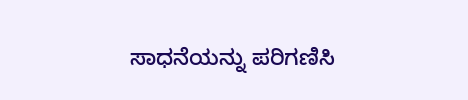ಸಾಧನೆಯನ್ನು ಪರಿಗಣಿಸಿ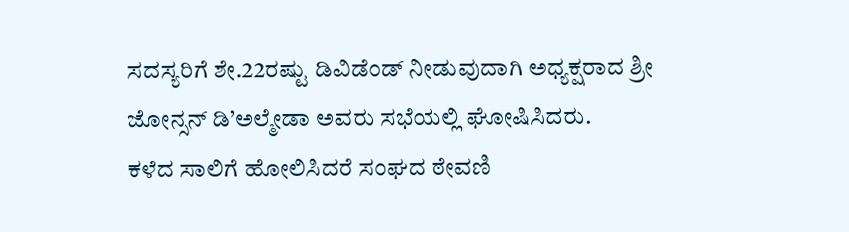ಸದಸ್ಯರಿಗೆ ಶೇ.22ರಷ್ಟು ಡಿವಿಡೆಂಡ್ ನೀಡುವುದಾಗಿ ಅಧ್ಯಕ್ಷರಾದ ಶ್ರೀ ಜೋನ್ಸನ್ ಡಿ’ಅಲ್ಮೇಡಾ ಅವರು ಸಭೆಯಲ್ಲಿ ಘೋಷಿಸಿದರು.
ಕಳೆದ ಸಾಲಿಗೆ ಹೋಲಿಸಿದರೆ ಸಂಘದ ಠೇವಣಿ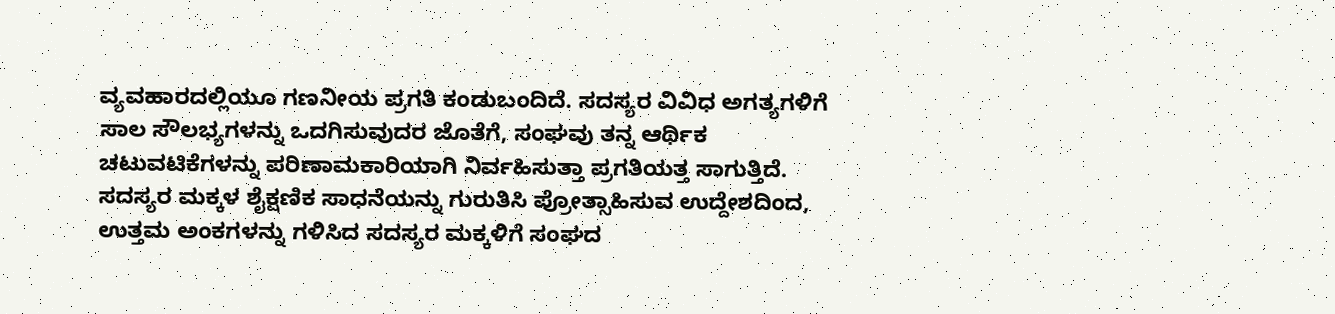ವ್ಯವಹಾರದಲ್ಲಿಯೂ ಗಣನೀಯ ಪ್ರಗತಿ ಕಂಡುಬಂದಿದೆ. ಸದಸ್ಯರ ವಿವಿಧ ಅಗತ್ಯಗಳಿಗೆ ಸಾಲ ಸೌಲಭ್ಯಗಳನ್ನು ಒದಗಿಸುವುದರ ಜೊತೆಗೆ, ಸಂಘವು ತನ್ನ ಆರ್ಥಿಕ ಚಟುವಟಿಕೆಗಳನ್ನು ಪರಿಣಾಮಕಾರಿಯಾಗಿ ನಿರ್ವಹಿಸುತ್ತಾ ಪ್ರಗತಿಯತ್ತ ಸಾಗುತ್ತಿದೆ.
ಸದಸ್ಯರ ಮಕ್ಕಳ ಶೈಕ್ಷಣಿಕ ಸಾಧನೆಯನ್ನು ಗುರುತಿಸಿ ಪ್ರೋತ್ಸಾಹಿಸುವ ಉದ್ದೇಶದಿಂದ, ಉತ್ತಮ ಅಂಕಗಳನ್ನು ಗಳಿಸಿದ ಸದಸ್ಯರ ಮಕ್ಕಳಿಗೆ ಸಂಘದ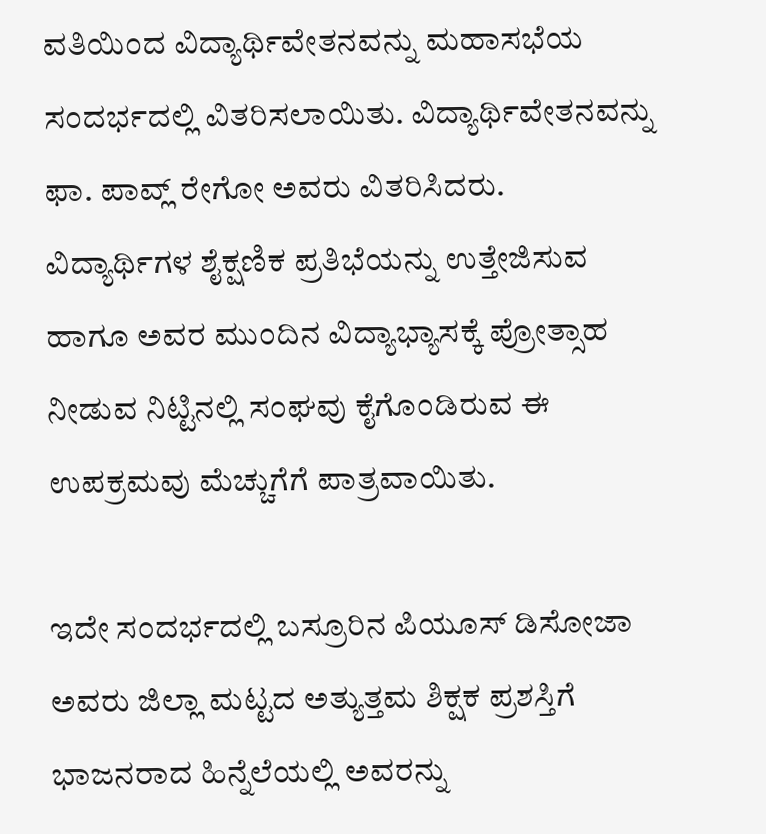ವತಿಯಿಂದ ವಿದ್ಯಾರ್ಥಿವೇತನವನ್ನು ಮಹಾಸಭೆಯ ಸಂದರ್ಭದಲ್ಲಿ ವಿತರಿಸಲಾಯಿತು. ವಿದ್ಯಾರ್ಥಿವೇತನವನ್ನು ಫಾ. ಪಾವ್ಲ್ ರೇಗೋ ಅವರು ವಿತರಿಸಿದರು. ವಿದ್ಯಾರ್ಥಿಗಳ ಶೈಕ್ಷಣಿಕ ಪ್ರತಿಭೆಯನ್ನು ಉತ್ತೇಜಿಸುವ ಹಾಗೂ ಅವರ ಮುಂದಿನ ವಿದ್ಯಾಭ್ಯಾಸಕ್ಕೆ ಪ್ರೋತ್ಸಾಹ ನೀಡುವ ನಿಟ್ಟಿನಲ್ಲಿ ಸಂಘವು ಕೈಗೊಂಡಿರುವ ಈ ಉಪಕ್ರಮವು ಮೆಚ್ಚುಗೆಗೆ ಪಾತ್ರವಾಯಿತು.

ಇದೇ ಸಂದರ್ಭದಲ್ಲಿ ಬಸ್ರೂರಿನ ಪಿಯೂಸ್ ಡಿಸೋಜಾ ಅವರು ಜಿಲ್ಲಾ ಮಟ್ಟದ ಅತ್ಯುತ್ತಮ ಶಿಕ್ಷಕ ಪ್ರಶಸ್ತಿಗೆ ಭಾಜನರಾದ ಹಿನ್ನೆಲೆಯಲ್ಲಿ ಅವರನ್ನು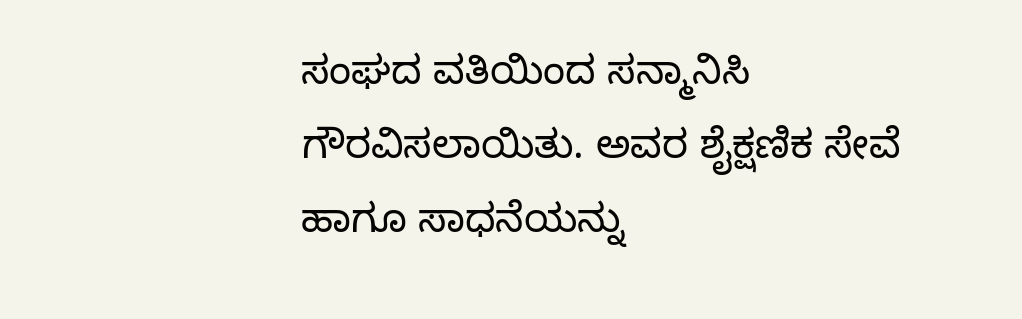ಸಂಘದ ವತಿಯಿಂದ ಸನ್ಮಾನಿಸಿ ಗೌರವಿಸಲಾಯಿತು. ಅವರ ಶೈಕ್ಷಣಿಕ ಸೇವೆ ಹಾಗೂ ಸಾಧನೆಯನ್ನು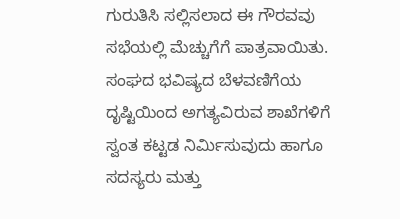ಗುರುತಿಸಿ ಸಲ್ಲಿಸಲಾದ ಈ ಗೌರವವು ಸಭೆಯಲ್ಲಿ ಮೆಚ್ಚುಗೆಗೆ ಪಾತ್ರವಾಯಿತು.
ಸಂಘದ ಭವಿಷ್ಯದ ಬೆಳವಣಿಗೆಯ ದೃಷ್ಟಿಯಿಂದ ಅಗತ್ಯವಿರುವ ಶಾಖೆಗಳಿಗೆ ಸ್ವಂತ ಕಟ್ಟಡ ನಿರ್ಮಿಸುವುದು ಹಾಗೂ ಸದಸ್ಯರು ಮತ್ತು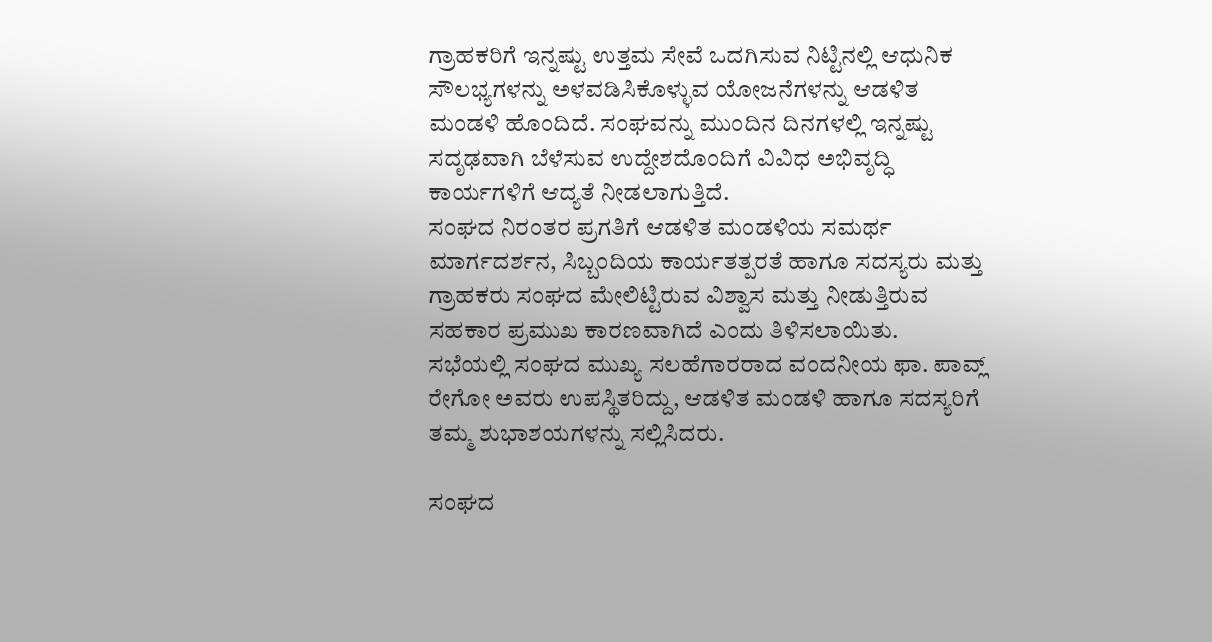ಗ್ರಾಹಕರಿಗೆ ಇನ್ನಷ್ಟು ಉತ್ತಮ ಸೇವೆ ಒದಗಿಸುವ ನಿಟ್ಟಿನಲ್ಲಿ ಆಧುನಿಕ ಸೌಲಭ್ಯಗಳನ್ನು ಅಳವಡಿಸಿಕೊಳ್ಳುವ ಯೋಜನೆಗಳನ್ನು ಆಡಳಿತ ಮಂಡಳಿ ಹೊಂದಿದೆ. ಸಂಘವನ್ನು ಮುಂದಿನ ದಿನಗಳಲ್ಲಿ ಇನ್ನಷ್ಟು ಸದೃಢವಾಗಿ ಬೆಳೆಸುವ ಉದ್ದೇಶದೊಂದಿಗೆ ವಿವಿಧ ಅಭಿವೃದ್ಧಿ ಕಾರ್ಯಗಳಿಗೆ ಆದ್ಯತೆ ನೀಡಲಾಗುತ್ತಿದೆ.
ಸಂಘದ ನಿರಂತರ ಪ್ರಗತಿಗೆ ಆಡಳಿತ ಮಂಡಳಿಯ ಸಮರ್ಥ ಮಾರ್ಗದರ್ಶನ, ಸಿಬ್ಬಂದಿಯ ಕಾರ್ಯತತ್ಪರತೆ ಹಾಗೂ ಸದಸ್ಯರು ಮತ್ತು ಗ್ರಾಹಕರು ಸಂಘದ ಮೇಲಿಟ್ಟಿರುವ ವಿಶ್ವಾಸ ಮತ್ತು ನೀಡುತ್ತಿರುವ ಸಹಕಾರ ಪ್ರಮುಖ ಕಾರಣವಾಗಿದೆ ಎಂದು ತಿಳಿಸಲಾಯಿತು.
ಸಭೆಯಲ್ಲಿ ಸಂಘದ ಮುಖ್ಯ ಸಲಹೆಗಾರರಾದ ವಂದನೀಯ ಫಾ. ಪಾವ್ಲ್ ರೇಗೋ ಅವರು ಉಪಸ್ಥಿತರಿದ್ದು, ಆಡಳಿತ ಮಂಡಳಿ ಹಾಗೂ ಸದಸ್ಯರಿಗೆ ತಮ್ಮ ಶುಭಾಶಯಗಳನ್ನು ಸಲ್ಲಿಸಿದರು.

ಸಂಘದ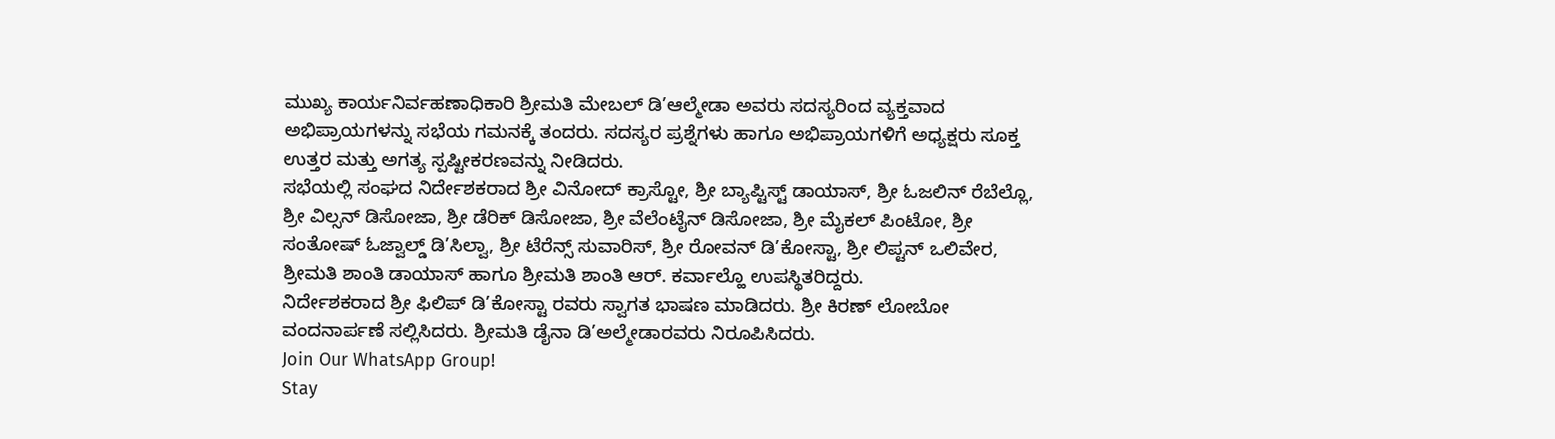ಮುಖ್ಯ ಕಾರ್ಯನಿರ್ವಹಣಾಧಿಕಾರಿ ಶ್ರೀಮತಿ ಮೇಬಲ್ ಡಿ’ಆಲ್ಮೇಡಾ ಅವರು ಸದಸ್ಯರಿಂದ ವ್ಯಕ್ತವಾದ ಅಭಿಪ್ರಾಯಗಳನ್ನು ಸಭೆಯ ಗಮನಕ್ಕೆ ತಂದರು. ಸದಸ್ಯರ ಪ್ರಶ್ನೆಗಳು ಹಾಗೂ ಅಭಿಪ್ರಾಯಗಳಿಗೆ ಅಧ್ಯಕ್ಷರು ಸೂಕ್ತ ಉತ್ತರ ಮತ್ತು ಅಗತ್ಯ ಸ್ಪಷ್ಟೀಕರಣವನ್ನು ನೀಡಿದರು.
ಸಭೆಯಲ್ಲಿ ಸಂಘದ ನಿರ್ದೇಶಕರಾದ ಶ್ರೀ ವಿನೋದ್ ಕ್ರಾಸ್ಟೋ, ಶ್ರೀ ಬ್ಯಾಪ್ಟಿಸ್ಟ್ ಡಾಯಾಸ್, ಶ್ರೀ ಓಜಲಿನ್ ರೆಬೆಲ್ಲೊ, ಶ್ರೀ ವಿಲ್ಸನ್ ಡಿಸೋಜಾ, ಶ್ರೀ ಡೆರಿಕ್ ಡಿಸೋಜಾ, ಶ್ರೀ ವೆಲೆಂಟೈನ್ ಡಿಸೋಜಾ, ಶ್ರೀ ಮೈಕಲ್ ಪಿಂಟೋ, ಶ್ರೀ ಸಂತೋಷ್ ಓಜ್ವಾಲ್ಡ್ ಡಿ’ಸಿಲ್ವಾ, ಶ್ರೀ ಟೆರೆನ್ಸ್ ಸುವಾರಿಸ್, ಶ್ರೀ ರೋವನ್ ಡಿ’ಕೋಸ್ಟಾ, ಶ್ರೀ ಲಿಪ್ಟನ್ ಒಲಿವೇರ, ಶ್ರೀಮತಿ ಶಾಂತಿ ಡಾಯಾಸ್ ಹಾಗೂ ಶ್ರೀಮತಿ ಶಾಂತಿ ಆರ್. ಕರ್ವಾಲ್ಹೊ ಉಪಸ್ಥಿತರಿದ್ದರು.
ನಿರ್ದೇಶಕರಾದ ಶ್ರೀ ಫಿಲಿಪ್ ಡಿ’ಕೋಸ್ಟಾ ರವರು ಸ್ವಾಗತ ಭಾಷಣ ಮಾಡಿದರು. ಶ್ರೀ ಕಿರಣ್ ಲೋಬೋ ವಂದನಾರ್ಪಣೆ ಸಲ್ಲಿಸಿದರು. ಶ್ರೀಮತಿ ಡೈನಾ ಡಿ’ಅಲ್ಮೇಡಾರವರು ನಿರೂಪಿಸಿದರು.
Join Our WhatsApp Group!
Stay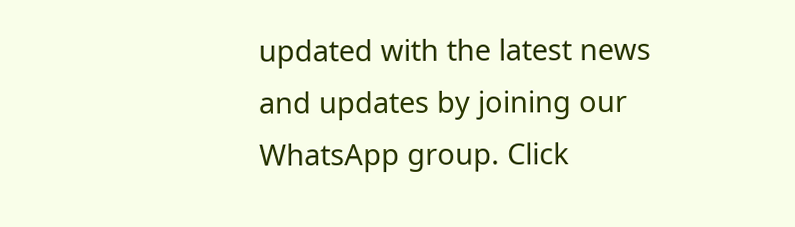updated with the latest news and updates by joining our WhatsApp group. Click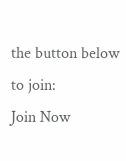the button below to join:
Join Now